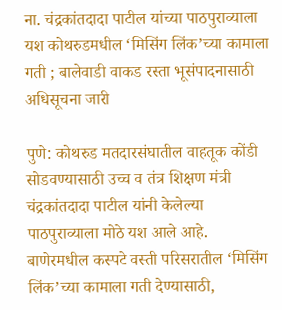ना. चंद्रकांतदादा पाटील यांच्या पाठपुराव्याला यश कोथरुडमधील ‘मिसिंग लिंक’च्या कामाला गती ; बालेवाडी वाकड रस्ता भूसंपादनासाठी अधिसूचना जारी

पुणे: कोथरुड मतदारसंघातील वाहतूक कोंडी सोडवण्यासाठी उच्च व तंत्र शिक्षण मंत्री चंद्रकांतदादा पाटील यांनी केलेल्या पाठपुराव्याला मोठे यश आले आहे. बाणेरमधील कस्पटे वस्ती परिसरातील ‘मिसिंग लिंक’च्या कामाला गती देण्यासाठी,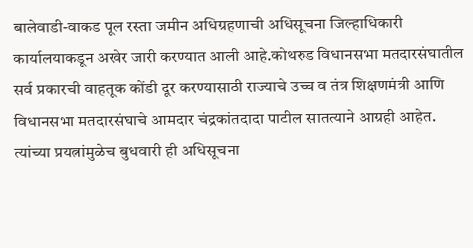बालेवाडी-वाकड पूल रस्ता जमीन अधिग्रहणाची अधिसूचना जिल्हाधिकारी कार्यालयाकडून अखेर जारी करण्यात आली आहे.कोथरुड विधानसभा मतदारसंघातील सर्व प्रकारची वाहतूक कोंडी दूर करण्यासाठी राज्याचे उच्च व तंत्र शिक्षणमंत्री आणि विधानसभा मतदारसंघाचे आमदार चंद्रकांतदादा पाटील सातत्याने आग्रही आहेत. त्यांच्या प्रयत्नांमुळेच बुधवारी ही अधिसूचना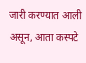जारी करण्यात आली असून, आता कस्पटे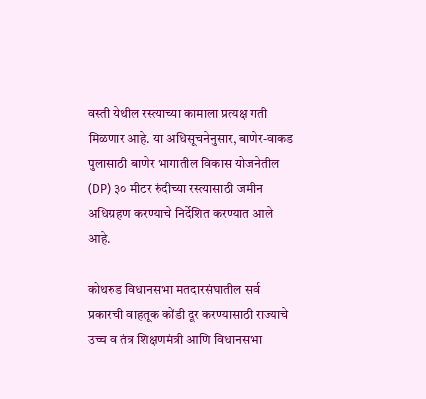वस्ती येथील रस्त्याच्या कामाला प्रत्यक्ष गती मिळणार आहे. या अधिसूचनेनुसार, बाणेर-वाकड पुलासाठी बाणेर भागातील विकास योजनेतील (DP) ३० मीटर रुंदीच्या रस्त्यासाठी जमीन अधिग्रहण करण्याचे निर्देशित करण्यात आले आहे.

कोथरुड विधानसभा मतदारसंघातील सर्व प्रकारची वाहतूक कोंडी दूर करण्यासाठी राज्याचे उच्च व तंत्र शिक्षणमंत्री आणि विधानसभा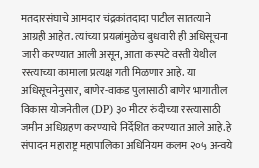मतदारसंघाचे आमदार चंद्रकांतदादा पाटील सातत्याने आग्रही आहेत. त्यांच्या प्रयत्नांमुळेच बुधवारी ही अधिसूचना जारी करण्यात आली असून, आता कस्पटे वस्ती येथील रस्त्याच्या कामाला प्रत्यक्ष गती मिळणार आहे. या अधिसूचनेनुसार, बाणेर-वाकड पुलासाठी बाणेर भागातील विकास योजनेतील (DP) ३० मीटर रुंदीच्या रस्त्यासाठी जमीन अधिग्रहण करण्याचे निर्देशित करण्यात आले आहे.हे संपादन महाराष्ट्र महापालिका अधिनियम कलम २०५ अन्वये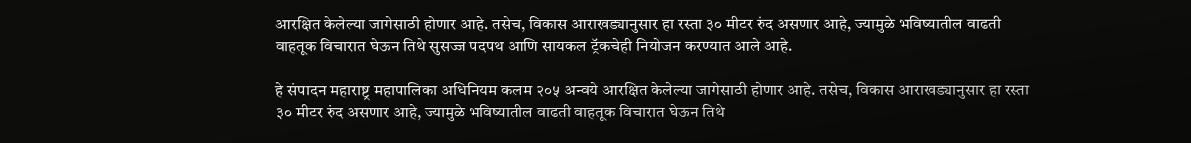आरक्षित केलेल्या जागेसाठी होणार आहे. तसेच, विकास आराखड्यानुसार हा रस्ता ३० मीटर रुंद असणार आहे, ज्यामुळे भविष्यातील वाढती वाहतूक विचारात घेऊन तिथे सुसज्ज पदपथ आणि सायकल ट्रॅकचेही नियोजन करण्यात आले आहे.

हे संपादन महाराष्ट्र महापालिका अधिनियम कलम २०५ अन्वये आरक्षित केलेल्या जागेसाठी होणार आहे. तसेच, विकास आराखड्यानुसार हा रस्ता ३० मीटर रुंद असणार आहे, ज्यामुळे भविष्यातील वाढती वाहतूक विचारात घेऊन तिथे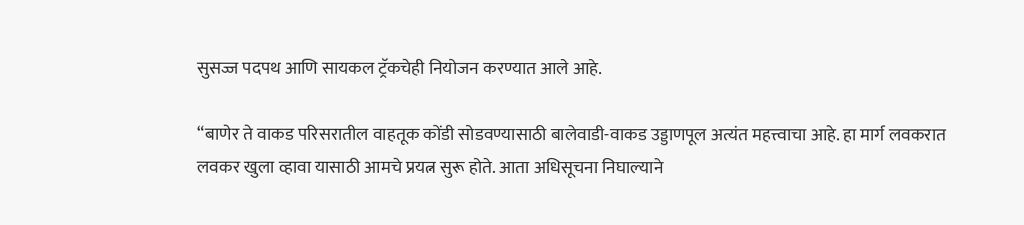सुसज्ज पदपथ आणि सायकल ट्रॅकचेही नियोजन करण्यात आले आहे.

“बाणेर ते वाकड परिसरातील वाहतूक कोंडी सोडवण्यासाठी बालेवाडी-वाकड उड्डाणपूल अत्यंत महत्त्वाचा आहे. हा मार्ग लवकरात लवकर खुला व्हावा यासाठी आमचे प्रयत्न सुरू होते. आता अधिसूचना निघाल्याने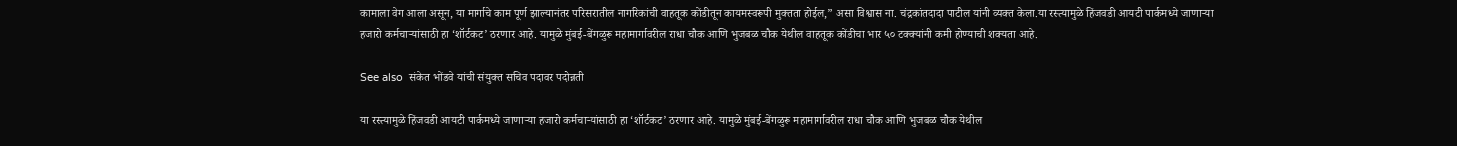कामाला वेग आला असून, या मार्गाचे काम पूर्ण झाल्यानंतर परिसरातील नागरिकांची वाहतूक कोंडीतून कायमस्वरूपी मुक्तता होईल,” असा विश्वास ना. चंद्रकांतदादा पाटील यांनी व्यक्त केला.या रस्त्यामुळे हिंजवडी आयटी पार्कमध्ये जाणाऱ्या हजारो कर्मचाऱ्यांसाठी हा ‘शॉर्टकट’ ठरणार आहे. यामुळे मुंबई-बेंगळुरू महामार्गावरील राधा चौक आणि भुजबळ चौक येथील वाहतूक कोंडीचा भार ५० टक्क्यांनी कमी होण्याची शक्यता आहे.

See also  संकेत भोंडवे यांची संयुक्त सचिव पदावर पदोन्नती

या रस्त्यामुळे हिंजवडी आयटी पार्कमध्ये जाणाऱ्या हजारो कर्मचाऱ्यांसाठी हा ‘शॉर्टकट’ ठरणार आहे. यामुळे मुंबई-बेंगळुरू महामार्गावरील राधा चौक आणि भुजबळ चौक येथील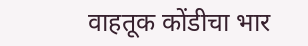वाहतूक कोंडीचा भार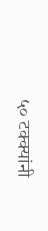५० टक्क्यांनी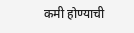कमी होण्याची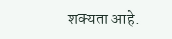शक्यता आहे.